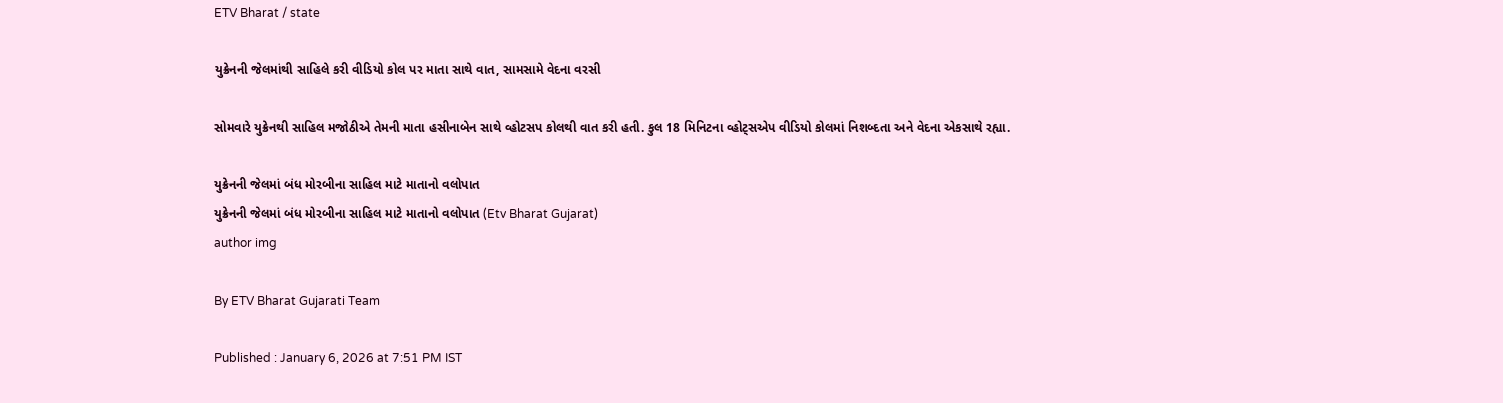ETV Bharat / state

યુક્રેનની જેલમાંથી સાહિલે કરી વીડિયો કોલ પર માતા સાથે વાત, સામસામે વેદના વરસી

સોમવારે યુક્રેનથી સાહિલ મજોઠીએ તેમની માતા હસીનાબેન સાથે વ્હોટસપ કોલથી વાત કરી હતી. કુલ 18 મિનિટના વ્હોટ્સએપ વીડિયો કોલમાં નિશબ્દતા અને વેદના એકસાથે રહ્યા.

યુક્રેનની જેલમાં બંધ મોરબીના સાહિલ માટે માતાનો વલોપાત
યુક્રેનની જેલમાં બંધ મોરબીના સાહિલ માટે માતાનો વલોપાત (Etv Bharat Gujarat)
author img

By ETV Bharat Gujarati Team

Published : January 6, 2026 at 7:51 PM IST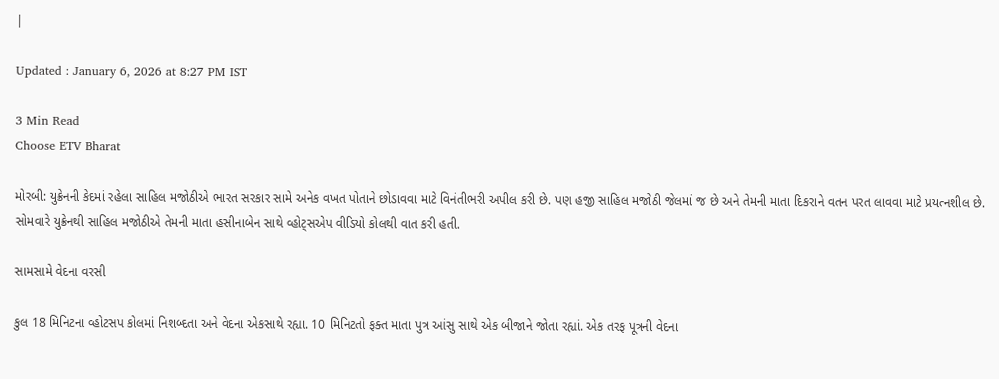|

Updated : January 6, 2026 at 8:27 PM IST

3 Min Read
Choose ETV Bharat

મોરબી: યુક્રેનની કેદમાં રહેલા સાહિલ મજોઠીએ ભારત સરકાર સામે અનેક વખત પોતાને છોડાવવા માટે વિનંતીભરી અપીલ કરી છે. પણ હજી સાહિલ મજોઠી જેલમાં જ છે અને તેમની માતા દિકરાને વતન પરત લાવવા માટે પ્રયત્નશીલ છે. સોમવારે યુક્રેનથી સાહિલ મજોઠીએ તેમની માતા હસીનાબેન સાથે વ્હોટ્સએપ વીડિયો કોલથી વાત કરી હતી.

સામસામે વેદના વરસી

કુલ 18 મિનિટના વ્હોટસપ કોલમાં નિશબ્દતા અને વેદના એકસાથે રહ્યા. 10 મિનિટતો ફક્ત માતા પુત્ર આંસુ સાથે એક બીજાને જોતા રહ્યાં. એક તરફ પૂત્રની વેદના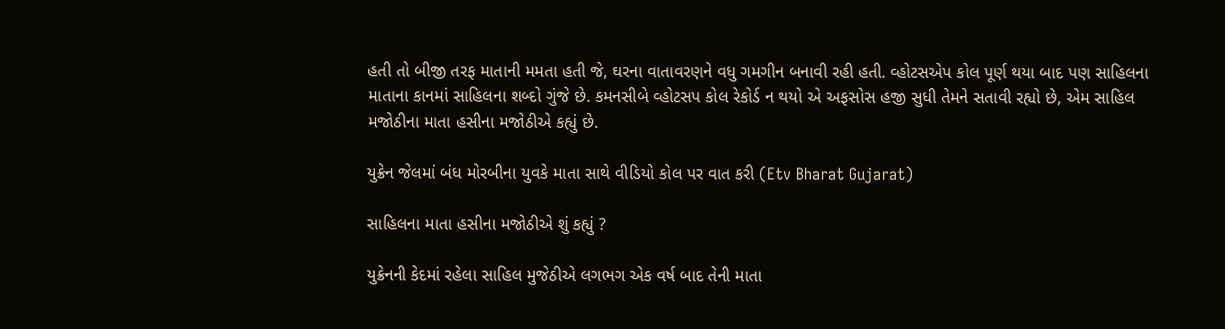હતી તો બીજી તરફ માતાની મમતા હતી જે, ઘરના વાતાવરણને વધુ ગમગીન બનાવી રહી હતી. વ્હોટસએપ કોલ પૂર્ણ થયા બાદ પણ સાહિલના માતાના કાનમાં સાહિલના શબ્દો ગુંજે છે. કમનસીબે વ્હોટસપ કોલ રેકોર્ડ ન થયો એ અફસોસ હજી સુધી તેમને સતાવી રહ્યો છે, એમ સાહિલ મજોઠીના માતા હસીના મજોઠીએ કહ્યું છે.

યુક્રેન જેલમાં બંધ મોરબીના યુવકે માતા સાથે વીડિયો કોલ પર વાત કરી (Etv Bharat Gujarat)

સાહિલના માતા હસીના મજોઠીએ શું કહ્યું ?

યુક્રેનની કેદમાં રહેલા સાહિલ મુજેઠીએ લગભગ એક વર્ષ બાદ તેની માતા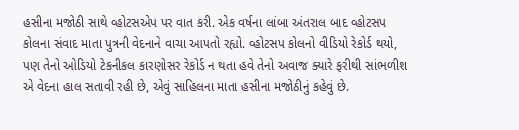હસીના મજોઠી સાથે વ્હોટસએપ પર વાત કરી. એક વર્ષના લાંબા અંતરાલ બાદ વ્હોટસપ કોલના સંવાદ માતા પુત્રની વેદનાને વાચા આપતો રહ્યો. વ્હોટસપ કોલનો વીડિયો રેકોર્ડ થયો, પણ તેનો ઓડિયો ટેકનીકલ કારણોસર રેકોર્ડ ન થતા હવે તેનો અવાજ ક્યારે ફરીથી સાંભળીશ એ વેદના હાલ સતાવી રહી છે, એવું સાહિલના માતા હસીના મજોઠીનું કહેવું છે.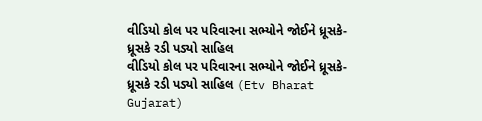વીડિયો કોલ પર પરિવારના સભ્યોને જોઈને ધ્રૂસકે-ધ્રૂસકે રડી પડ્યો સાહિલ
વીડિયો કોલ પર પરિવારના સભ્યોને જોઈને ધ્રૂસકે-ધ્રૂસકે રડી પડ્યો સાહિલ (Etv Bharat Gujarat)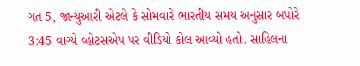ગત 5, જાન્યુઆરી એટલે કે સોમવારે ભારતીય સમય અનુસાર બપોરે 3:45 વાગ્યે વ્હોટસએપ પર વીડિયો કોલ આવ્યો હતો. સાહિલના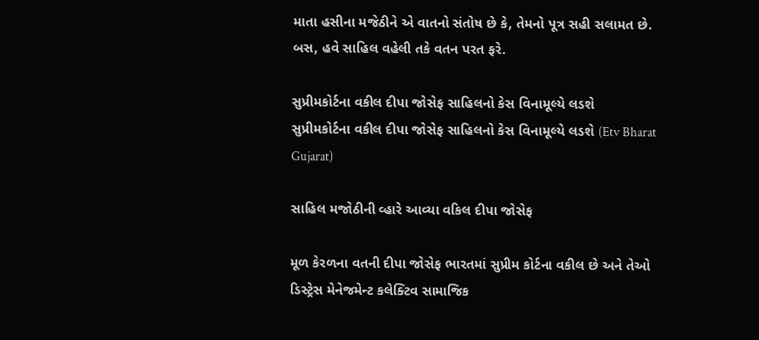માતા હસીના મજેઠીને એ વાતનો સંતોષ છે કે, તેમનો પૂત્ર સહી સલામત છે. બસ, હવે સાહિલ વહેલી તકે વતન પરત ફરે.

સુપ્રીમકોર્ટના વકીલ દીપા જોસેફ સાહિલનો કેસ વિનામૂલ્યે લડશે
સુપ્રીમકોર્ટના વકીલ દીપા જોસેફ સાહિલનો કેસ વિનામૂલ્યે લડશે (Etv Bharat Gujarat)

સાહિલ મજોઠીની વ્હારે આવ્યા વકિલ દીપા જોસેફ

મૂળ કેરળના વતની દીપા જોસેફ ભારતમાં સુપ્રીમ કોર્ટના વકીલ છે અને તેઓ ડિસ્ટ્રેસ મેનેજમેન્ટ કલેક્ટિવ સામાજિક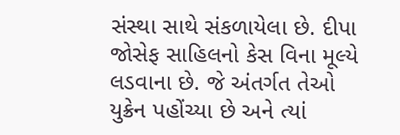સંસ્થા સાથે સંકળાયેલા છે. દીપા જોસેફ સાહિલનો કેસ વિના મૂલ્યે લડવાના છે. જે અંતર્ગત તેઓ યુક્રેન પહોંચ્યા છે અને ત્યાં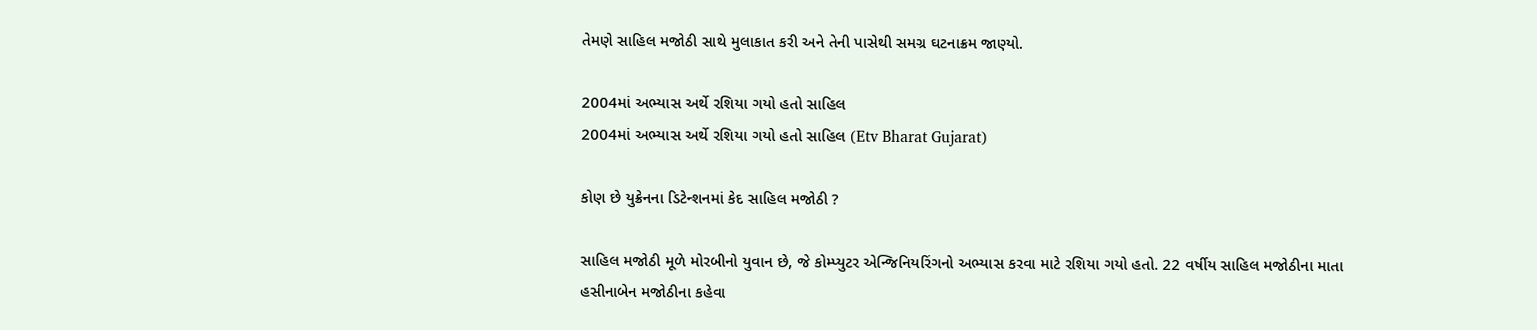તેમણે સાહિલ મજોઠી સાથે મુલાકાત કરી અને તેની પાસેથી સમગ્ર ઘટનાક્રમ જાણ્યો.

2004માં અભ્યાસ અર્થે રશિયા ગયો હતો સાહિલ
2004માં અભ્યાસ અર્થે રશિયા ગયો હતો સાહિલ (Etv Bharat Gujarat)

કોણ છે યુક્રેનના ડિટેન્શનમાં કેદ સાહિલ મજોઠી ?

સાહિલ મજોઠી મૂળે મોરબીનો યુવાન છે, જે કોમ્પ્યુટર એન્જિનિયરિંગનો અભ્યાસ કરવા માટે રશિયા ગયો હતો. 22 વર્ષીય સાહિલ મજોઠીના માતા હસીનાબેન મજોઠીના કહેવા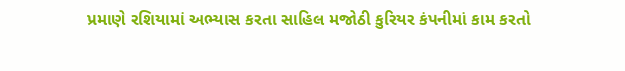પ્રમાણે રશિયામાં અભ્યાસ કરતા સાહિલ મજોઠી કુરિયર કંપનીમાં કામ કરતો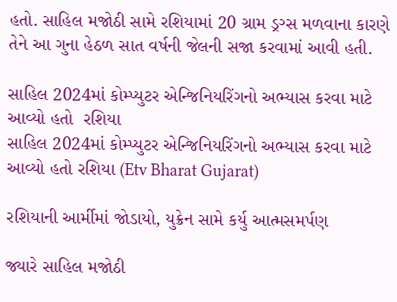હતો. સાહિલ મજોઠી સામે રશિયામાં 20 ગ્રામ ડ્રગ્સ મળવાના કારણે તેને આ ગુના હેઠળ સાત વર્ષની જેલની સજા કરવામાં આવી હતી.

સાહિલ 2024માં કોમ્પ્યુટર એન્જિનિયરિંગનો અભ્યાસ કરવા માટે આવ્યો હતો  રશિયા
સાહિલ 2024માં કોમ્પ્યુટર એન્જિનિયરિંગનો અભ્યાસ કરવા માટે આવ્યો હતો રશિયા (Etv Bharat Gujarat)

રશિયાની આર્મીમાં જોડાયો, યુક્રેન સામે કર્યુ આત્મસમર્પણ

જ્યારે સાહિલ મજોઠી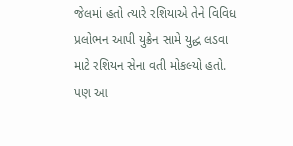જેલમાં હતો ત્યારે રશિયાએ તેને વિવિધ પ્રલોભન આપી યુક્રેન સામે યુદ્ધ લડવા માટે રશિયન સેના વતી મોકલ્યો હતો. પણ આ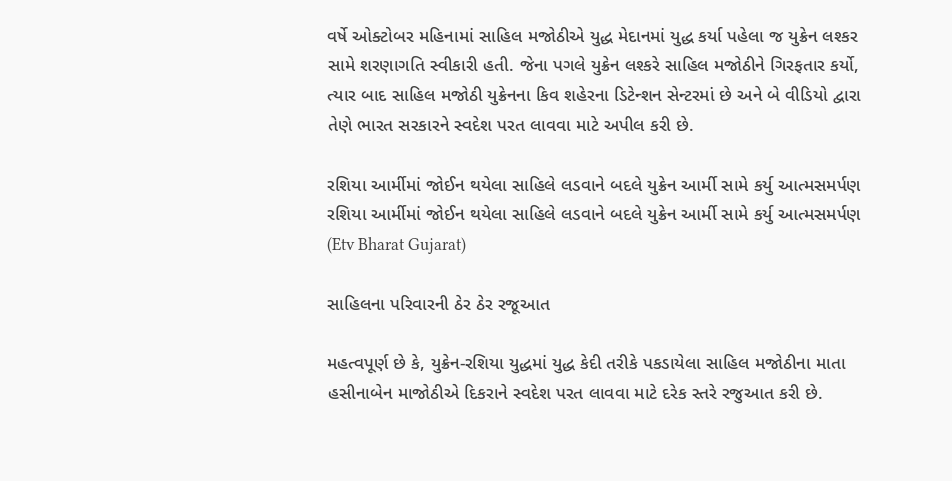વર્ષે ઓક્ટોબર મહિનામાં સાહિલ મજોઠીએ યુદ્ધ મેદાનમાં યુદ્ધ કર્યા પહેલા જ યુક્રેન લશ્કર સામે શરણાગતિ સ્વીકારી હતી. જેના પગલે યુક્રેન લશ્કરે સાહિલ મજોઠીને ગિરફતાર કર્યો, ત્યાર બાદ સાહિલ મજોઠી યુક્રેનના કિવ શહેરના ડિટેન્શન સેન્ટરમાં છે અને બે વીડિયો દ્વારા તેણે ભારત સરકારને સ્વદેશ પરત લાવવા માટે અપીલ કરી છે.

રશિયા આર્મીમાં જોઈન થયેલા સાહિલે લડવાને બદલે યુક્રેન આર્મી સામે કર્યુ આત્મસમર્પણ
રશિયા આર્મીમાં જોઈન થયેલા સાહિલે લડવાને બદલે યુક્રેન આર્મી સામે કર્યુ આત્મસમર્પણ (Etv Bharat Gujarat)

સાહિલના પરિવારની ઠેર ઠેર રજૂઆત

મહત્વપૂર્ણ છે કે, યુક્રેન-રશિયા યુદ્ધમાં યુદ્ધ કેદી તરીકે પકડાયેલા સાહિલ મજોઠીના માતા હસીનાબેન માજોઠીએ દિકરાને સ્વદેશ પરત લાવવા માટે દરેક સ્તરે રજુઆત કરી છે.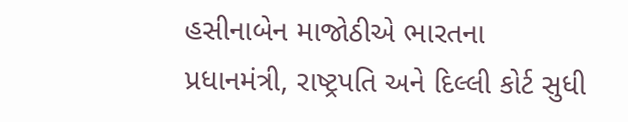હસીનાબેન માજોઠીએ ભારતના પ્રધાનમંત્રી, રાષ્ટ્રપતિ અને દિલ્લી કોર્ટ સુધી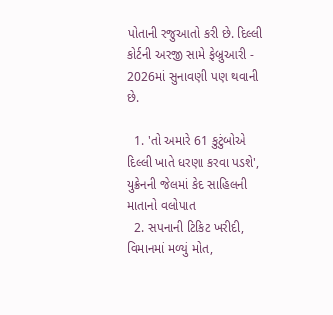પોતાની રજુઆતો કરી છે. દિલ્લી કોર્ટની અરજી સામે ફેબ્રુઆરી - 2026માં સુનાવણી પણ થવાની છે.

  1. 'તો અમારે 61 કુટુંબોએ દિલ્લી ખાતે ધરણા કરવા પડશે', યુક્રેનની જેલમાં કેદ સાહિલની માતાનો વલોપાત
  2. સપનાની ટિકિટ ખરીદી, વિમાનમાં મળ્યું મોત,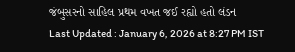જંબુસરનો સાહિલ પ્રથમ વખત જઈ રહ્યો હતો લંડન
Last Updated : January 6, 2026 at 8:27 PM IST